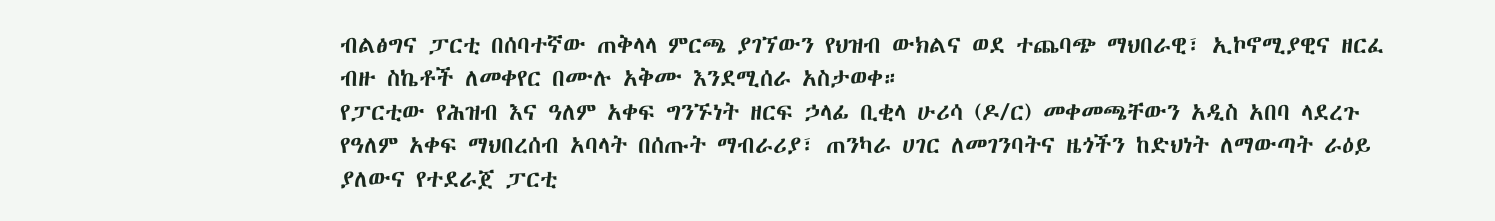ብልፅግና ፓርቲ በሰባተኛው ጠቅላላ ምርጫ ያገኘውን የህዝብ ውክልና ወደ ተጨባጭ ማህበራዊ፣ ኢኮኖሚያዊና ዘርፈ ብዙ ስኬቶች ለመቀየር በሙሉ አቅሙ እንደሚሰራ አስታወቀ።
የፓርቲው የሕዝብ እና ዓለም አቀፍ ግንኙነት ዘርፍ ኃላፊ ቢቂላ ሁሪሳ (ዶ/ር) መቀመጫቸውን አዲስ አበባ ላደረጉ የዓለም አቀፍ ማህበረሰብ አባላት በሰጡት ማብራሪያ፣ ጠንካራ ሀገር ለመገንባትና ዜጎችን ከድህነት ለማውጣት ራዕይ ያለውና የተደራጀ ፓርቲ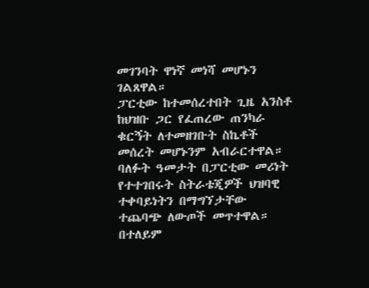መገንባት ዋነኛ መነሻ መሆኑን ገልጸዋል።
ፓርቲው ከተመሰረተበት ጊዜ አንስቶ ከህዝቡ ጋር የፈጠረው ጠንካራ ቁርኝት ለተመዘገቡት ስኬቶች መሰረት መሆኑንም አብራርተዋል።
ባለፉት ዓመታት በፓርቲው መሪነት የተተገበሩት ስትራቴጂዎች ህዝባዊ ተቀባይነትን በማግኘታቸው ተጨባጭ ለውጦች መጥተዋል።
በተለይም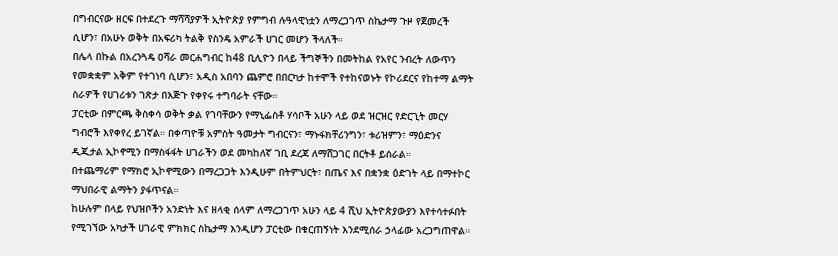በግብርናው ዘርፍ በተደረጉ ማሻሻያዎች ኢትዮጵያ የምግብ ሉዓላዊነቷን ለማረጋገጥ ስኬታማ ጉዞ የጀመረች ሲሆን፣ በአሁኑ ወቅት በአፍሪካ ትልቅ የስንዴ አምራች ሀገር መሆን ችላለች።
በሌላ በኩል በአረንጓዴ ዐሻራ መርሐግብር ከ48 ቢሊዮን በላይ ችግኞችን በመትከል የአየር ንብረት ለውጥን የመቋቋም አቅም የተገነባ ሲሆን፣ አዲስ አበባን ጨምሮ በበርካታ ከተሞች የተከናወኑት የኮሪደርና የከተማ ልማት ስራዎች የሀገሪቱን ገጽታ በእጅጉ የቀየሩ ተግባራት ናቸው።
ፓርቲው በምርጫ ቅስቀሳ ወቅት ቃል የገባቸውን የማኒፌስቶ ሃሳቦች አሁን ላይ ወደ ዝርዝር የድርጊት መርሃ ግብሮች እየቀየረ ይገኛል። በቀጣዮቹ አምስት ዓመታት ግብርናን፣ ማኑፋክቸሪንግን፣ ቱሪዝምን፣ ማዕድንና ዲጂታል ኢኮኖሚን በማስፋፋት ሀገራችን ወደ መካከለኛ ገቢ ደረጃ ለማሸጋገር በርትቶ ይሰራል።
በተጨማሪም የማክሮ ኢኮኖሚውን በማረጋጋት እንዲሁም በትምህርት፣ በጤና እና በቋንቋ ዕድገት ላይ በማተኮር ማህበራዊ ልማትን ያፋጥናል።
ከሁሉም በላይ የህዝቦችን አንድነት እና ዘላቂ ሰላም ለማረጋገጥ አሁን ላይ 4 ሺህ ኢትዮጵያውያን እየተሳተፉበት የሚገኘው አካታች ሀገራዊ ምክክር ስኬታማ እንዲሆን ፓርቲው በቁርጠኝነት እንደሚሰራ ኃላፊው አረጋግጠዋል።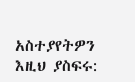አስተያየትዎን እዚህ ያስፍሩ: